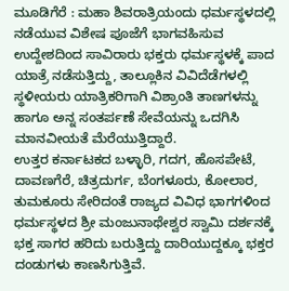ಮೂಡಿಗೆರೆ : ಮಹಾ ಶಿವರಾತ್ರಿಯಂದು ಧರ್ಮಸ್ಥಳದಲ್ಲಿ ನಡೆಯುವ ವಿಶೇಷ ಪೂಜೆಗೆ ಭಾಗವಹಿಸುವ ಉದ್ದೇಶದಿಂದ ಸಾವಿರಾರು ಭಕ್ತರು ಧರ್ಮಸ್ಥಳಕ್ಕೆ ಪಾದ ಯಾತ್ರೆ ನಡೆಸುತ್ತಿದ್ದು, ತಾಲ್ಲೂಕಿನ ವಿವಿದೆಡೆಗಳಲ್ಲಿ ಸ್ಥಳೀಯರು ಯಾತ್ರಿಕರಿಗಾಗಿ ವಿಶ್ರಾಂತಿ ತಾಣಗಳನ್ನು ಹಾಗೂ ಅನ್ನ ಸಂತರ್ಪಣೆ ಸೇವೆಯನ್ನು ಒದಗಿಸಿ ಮಾನವೀಯತೆ ಮೆರೆಯುತ್ತಿದ್ದಾರೆ.
ಉತ್ತರ ಕರ್ನಾಟಕದ ಬಳ್ಳಾರಿ, ಗದಗ, ಹೊಸಪೇಟೆ, ದಾವಣಗೆರೆ, ಚಿತ್ರದುರ್ಗ, ಬೆಂಗಳೂರು, ಕೋಲಾರ, ತುಮಕೂರು ಸೇರಿದಂತೆ ರಾಜ್ಯದ ವಿವಿಧ ಭಾಗಗಳಿಂದ ಧರ್ಮಸ್ಥಳದ ಶ್ರೀ ಮಂಜುನಾಥೇಶ್ವರ ಸ್ವಾಮಿ ದರ್ಶನಕ್ಕೆ ಭಕ್ತ ಸಾಗರ ಹರಿದು ಬರುತ್ತಿದ್ದು ದಾರಿಯುದ್ದಕ್ಕೂ ಭಕ್ತರ ದಂಡುಗಳು ಕಾಣಸಿಗುತ್ತಿವೆ.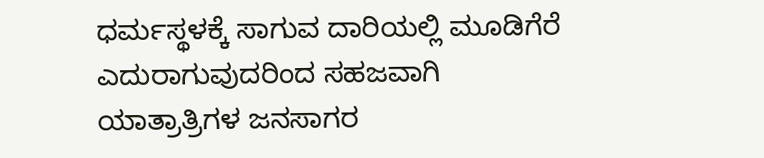ಧರ್ಮಸ್ಥಳಕ್ಕೆ ಸಾಗುವ ದಾರಿಯಲ್ಲಿ ಮೂಡಿಗೆರೆ ಎದುರಾಗುವುದರಿಂದ ಸಹಜವಾಗಿ ಯಾತ್ರಾತ್ರಿಗಳ ಜನಸಾಗರ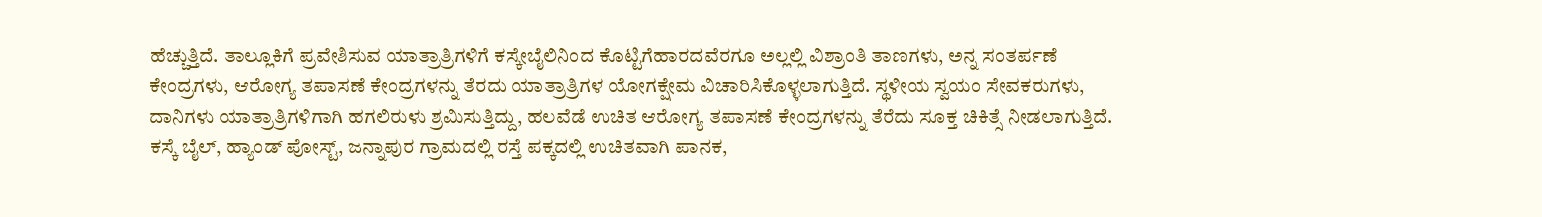ಹೆಚ್ಚುತ್ತಿದೆ. ತಾಲ್ಲೂಕಿಗೆ ಪ್ರವೇಶಿಸುವ ಯಾತ್ರಾತ್ರಿಗಳಿಗೆ ಕಸ್ಕೇಬೈಲಿನಿಂದ ಕೊಟ್ಟಿಗೆಹಾರದವೆರಗೂ ಅಲ್ಲಲ್ಲಿ ವಿಶ್ರಾಂತಿ ತಾಣಗಳು, ಅನ್ನ ಸಂತರ್ಪಣೆ ಕೇಂದ್ರಗಳು, ಆರೋಗ್ಯ ತಪಾಸಣೆ ಕೇಂದ್ರಗಳನ್ನು ತೆರದು ಯಾತ್ರಾತ್ರಿಗಳ ಯೋಗಕ್ಷೇಮ ವಿಚಾರಿಸಿಕೊಳ್ಳಲಾಗುತ್ತಿದೆ. ಸ್ಥಳೀಯ ಸ್ವಯಂ ಸೇವಕರುಗಳು, ದಾನಿಗಳು ಯಾತ್ರಾತ್ರಿಗಳಿಗಾಗಿ ಹಗಲಿರುಳು ಶ್ರಮಿಸುತ್ತಿದ್ದು, ಹಲವೆಡೆ ಉಚಿತ ಆರೋಗ್ಯ ತಪಾಸಣೆ ಕೇಂದ್ರಗಳನ್ನು ತೆರೆದು ಸೂಕ್ತ ಚಿಕಿತ್ಸೆ ನೀಡಲಾಗುತ್ತಿದೆ.
ಕಸ್ಕೆ ಬೈಲ್, ಹ್ಯಾಂಡ್ ಪೋಸ್ಟ್, ಜನ್ನಾಪುರ ಗ್ರಾಮದಲ್ಲಿ ರಸ್ತೆ ಪಕ್ಕದಲ್ಲಿ ಉಚಿತವಾಗಿ ಪಾನಕ,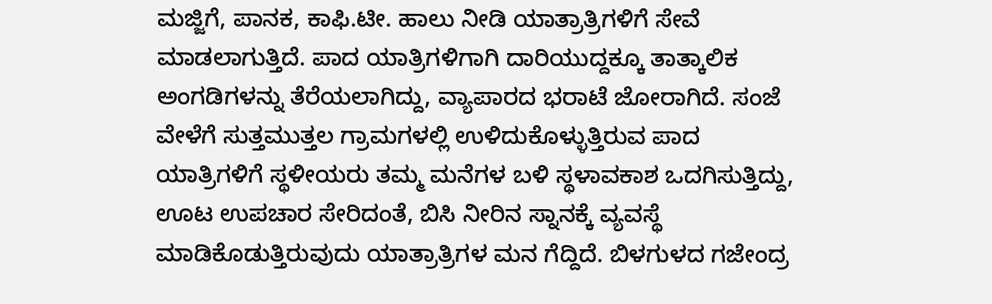ಮಜ್ಜಿಗೆ, ಪಾನಕ, ಕಾಫಿ.ಟೀ. ಹಾಲು ನೀಡಿ ಯಾತ್ರಾತ್ರಿಗಳಿಗೆ ಸೇವೆ ಮಾಡಲಾಗುತ್ತಿದೆ. ಪಾದ ಯಾತ್ರಿಗಳಿಗಾಗಿ ದಾರಿಯುದ್ದಕ್ಕೂ ತಾತ್ಕಾಲಿಕ ಅಂಗಡಿಗಳನ್ನು ತೆರೆಯಲಾಗಿದ್ದು, ವ್ಯಾಪಾರದ ಭರಾಟೆ ಜೋರಾಗಿದೆ. ಸಂಜೆ ವೇಳೆಗೆ ಸುತ್ತಮುತ್ತಲ ಗ್ರಾಮಗಳಲ್ಲಿ ಉಳಿದುಕೊಳ್ಳುತ್ತಿರುವ ಪಾದ ಯಾತ್ರಿಗಳಿಗೆ ಸ್ಥಳೀಯರು ತಮ್ಮ ಮನೆಗಳ ಬಳಿ ಸ್ಥಳಾವಕಾಶ ಒದಗಿಸುತ್ತಿದ್ದು, ಊಟ ಉಪಚಾರ ಸೇರಿದಂತೆ, ಬಿಸಿ ನೀರಿನ ಸ್ನಾನಕ್ಕೆ ವ್ಯವಸ್ಥೆ ಮಾಡಿಕೊಡುತ್ತಿರುವುದು ಯಾತ್ರಾತ್ರಿಗಳ ಮನ ಗೆದ್ದಿದೆ. ಬಿಳಗುಳದ ಗಜೇಂದ್ರ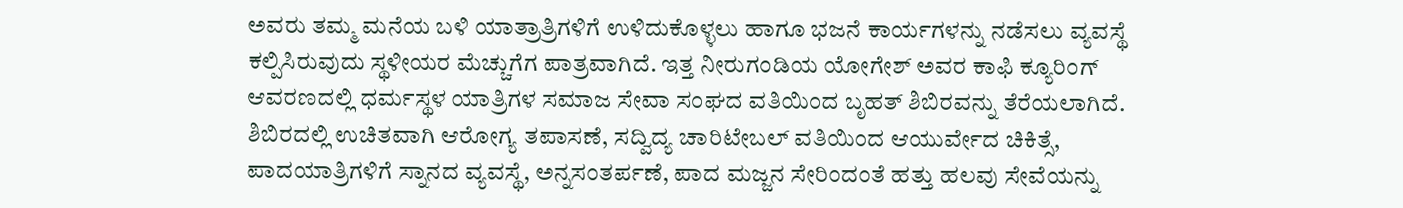ಅವರು ತಮ್ಮ ಮನೆಯ ಬಳಿ ಯಾತ್ರಾತ್ರಿಗಳಿಗೆ ಉಳಿದುಕೊಳ್ಳಲು ಹಾಗೂ ಭಜನೆ ಕಾರ್ಯಗಳನ್ನು ನಡೆಸಲು ವ್ಯವಸ್ಥೆ ಕಲ್ಪಿಸಿರುವುದು ಸ್ಥಳೀಯರ ಮೆಚ್ಚುಗೆಗ ಪಾತ್ರವಾಗಿದೆ. ಇತ್ತ ನೀರುಗಂಡಿಯ ಯೋಗೇಶ್ ಅವರ ಕಾಫಿ ಕ್ಯೂರಿಂಗ್ ಆವರಣದಲ್ಲಿ ಧರ್ಮಸ್ಥಳ ಯಾತ್ರಿಗಳ ಸಮಾಜ ಸೇವಾ ಸಂಘದ ವತಿಯಿಂದ ಬೃಹತ್ ಶಿಬಿರವನ್ನು ತೆರೆಯಲಾಗಿದೆ. ಶಿಬಿರದಲ್ಲಿ ಉಚಿತವಾಗಿ ಆರೋಗ್ಯ ತಪಾಸಣೆ, ಸದ್ವಿದ್ಯ ಚಾರಿಟೇಬಲ್ ವತಿಯಿಂದ ಆಯುರ್ವೇದ ಚಿಕಿತ್ಸೆ, ಪಾದಯಾತ್ರಿಗಳಿಗೆ ಸ್ನಾನದ ವ್ಯವಸ್ಥೆ, ಅನ್ನಸಂತರ್ಪಣೆ, ಪಾದ ಮಜ್ಜನ ಸೇರಿಂದಂತೆ ಹತ್ತು ಹಲವು ಸೇವೆಯನ್ನು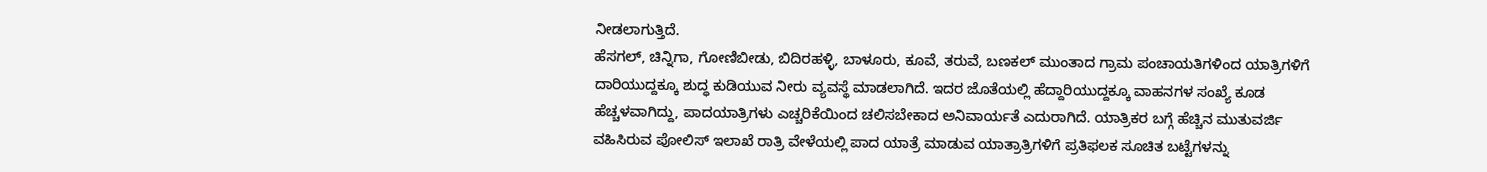ನೀಡಲಾಗುತ್ತಿದೆ.
ಹೆಸಗಲ್, ಚಿನ್ನಿಗಾ, ಗೋಣಿಬೀಡು, ಬಿದಿರಹಳ್ಳಿ, ಬಾಳೂರು, ಕೂವೆ, ತರುವೆ, ಬಣಕಲ್ ಮುಂತಾದ ಗ್ರಾಮ ಪಂಚಾಯತಿಗಳಿಂದ ಯಾತ್ರಿಗಳಿಗೆ ದಾರಿಯುದ್ದಕ್ಕೂ ಶುದ್ಧ ಕುಡಿಯುವ ನೀರು ವ್ಯವಸ್ಥೆ ಮಾಡಲಾಗಿದೆ. ಇದರ ಜೊತೆಯಲ್ಲಿ ಹೆದ್ದಾರಿಯುದ್ದಕ್ಕೂ ವಾಹನಗಳ ಸಂಖ್ಯೆ ಕೂಡ ಹೆಚ್ಚಳವಾಗಿದ್ದು, ಪಾದಯಾತ್ರಿಗಳು ಎಚ್ಚರಿಕೆಯಿಂದ ಚಲಿಸಬೇಕಾದ ಅನಿವಾರ್ಯತೆ ಎದುರಾಗಿದೆ. ಯಾತ್ರಿಕರ ಬಗ್ಗೆ ಹೆಚ್ಚಿನ ಮುತುವರ್ಜಿ ವಹಿಸಿರುವ ಪೋಲಿಸ್ ಇಲಾಖೆ ರಾತ್ರಿ ವೇಳೆಯಲ್ಲಿ ಪಾದ ಯಾತ್ರೆ ಮಾಡುವ ಯಾತ್ರಾತ್ರಿಗಳಿಗೆ ಪ್ರತಿಫಲಕ ಸೂಚಿತ ಬಟ್ಟೆಗಳನ್ನು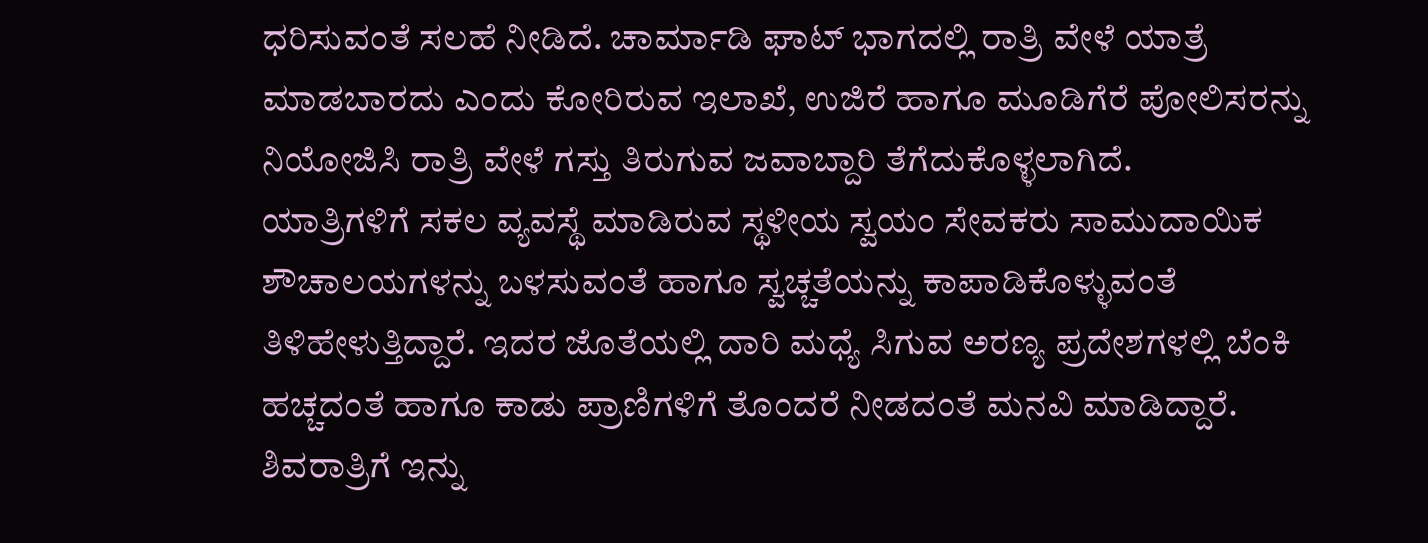ಧರಿಸುವಂತೆ ಸಲಹೆ ನೀಡಿದೆ. ಚಾರ್ಮಾಡಿ ಘಾಟ್ ಭಾಗದಲ್ಲಿ ರಾತ್ರಿ ವೇಳೆ ಯಾತ್ರೆ ಮಾಡಬಾರದು ಎಂದು ಕೋರಿರುವ ಇಲಾಖೆ, ಉಜಿರೆ ಹಾಗೂ ಮೂಡಿಗೆರೆ ಪೋಲಿಸರನ್ನು ನಿಯೋಜಿಸಿ ರಾತ್ರಿ ವೇಳೆ ಗಸ್ತು ತಿರುಗುವ ಜವಾಬ್ದಾರಿ ತೆಗೆದುಕೊಳ್ಳಲಾಗಿದೆ.
ಯಾತ್ರಿಗಳಿಗೆ ಸಕಲ ವ್ಯವಸ್ಥೆ ಮಾಡಿರುವ ಸ್ಥಳೀಯ ಸ್ವಯಂ ಸೇವಕರು ಸಾಮುದಾಯಿಕ ಶೌಚಾಲಯಗಳನ್ನು ಬಳಸುವಂತೆ ಹಾಗೂ ಸ್ವಚ್ಚತೆಯನ್ನು ಕಾಪಾಡಿಕೊಳ್ಳುವಂತೆ ತಿಳಿಹೇಳುತ್ತಿದ್ದಾರೆ. ಇದರ ಜೊತೆಯಲ್ಲಿ ದಾರಿ ಮಧ್ಯೆ ಸಿಗುವ ಅರಣ್ಯ ಪ್ರದೇಶಗಳಲ್ಲಿ ಬೆಂಕಿ ಹಚ್ಚದಂತೆ ಹಾಗೂ ಕಾಡು ಪ್ರಾಣಿಗಳಿಗೆ ತೊಂದರೆ ನೀಡದಂತೆ ಮನವಿ ಮಾಡಿದ್ದಾರೆ.
ಶಿವರಾತ್ರಿಗೆ ಇನ್ನು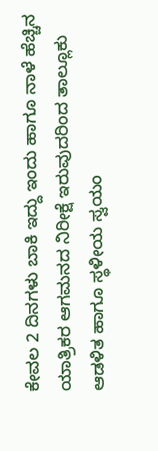ಕೇವಲ 2 ದಿನಗಳು ಬಾಕಿ ಇದ್ದು ಇಂದು ಹಾಗೂ ನಾಳೆ ಹೆಚ್ಚಿನ ಯಾತ್ರಿಕರ ಆಗಮನದ ನಿರೀಕ್ಷೆ ಇರುವುದರಿಂದ ತಾಲ್ಲೂಕು ಆಡಳಿತ ಹಾಗೂ ಸ್ಥಳೀಯ ಸ್ವಯಂ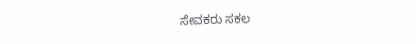ಸೇವಕರು ಸಕಲ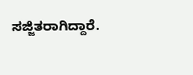ಸಜ್ಜಿತರಾಗಿದ್ದಾರೆ.